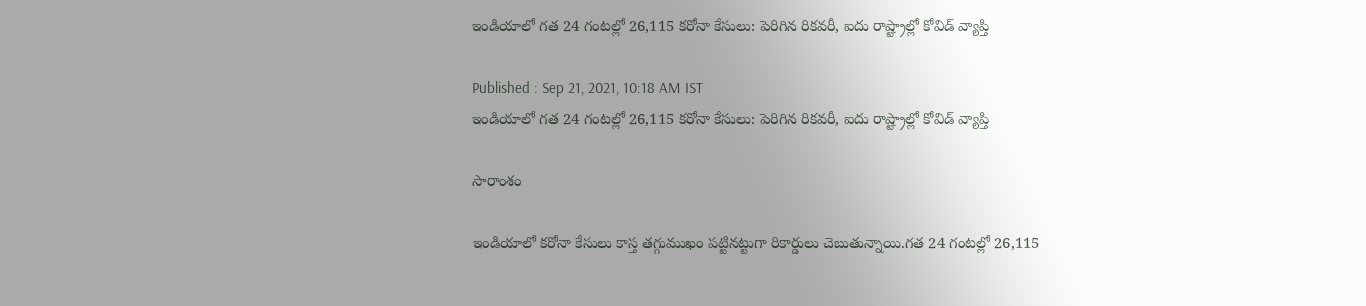ఇండియాలో గత 24 గంటల్లో 26,115 కరోనా కేసులు: పెరిగిన రికవరీ, ఐదు రాష్ట్రాల్లో కోవిడ్ వ్యాప్తి

Published : Sep 21, 2021, 10:18 AM IST
ఇండియాలో గత 24 గంటల్లో 26,115 కరోనా కేసులు: పెరిగిన రికవరీ, ఐదు రాష్ట్రాల్లో కోవిడ్ వ్యాప్తి

సారాంశం

ఇండియాలో కరోనా కేసులు కాస్త తగ్గుముఖం పట్టినట్టుగా రికార్డులు చెబుతున్నాయి.గత 24 గంటల్లో 26,115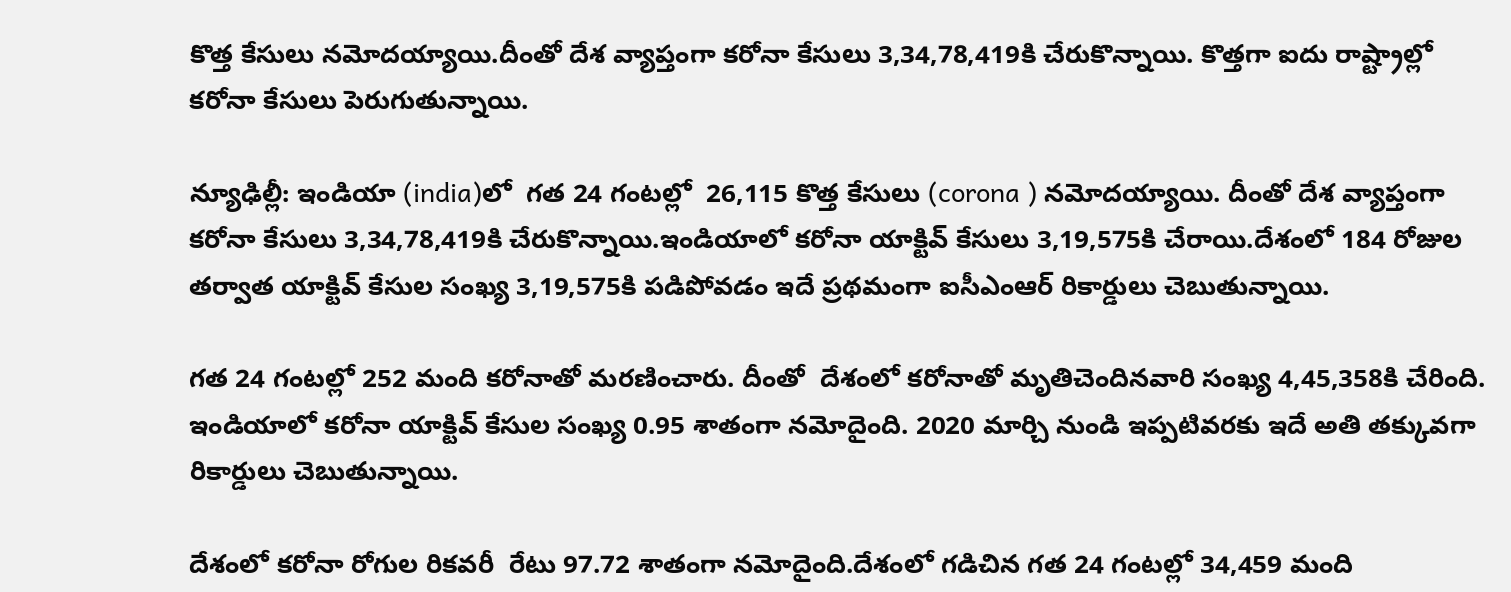కొత్త కేసులు నమోదయ్యాయి.దీంతో దేశ వ్యాప్తంగా కరోనా కేసులు 3,34,78,419కి చేరుకొన్నాయి. కొత్తగా ఐదు రాష్ట్రాల్లో కరోనా కేసులు పెరుగుతున్నాయి.

న్యూఢిల్లీ: ఇండియా (india)లో  గత 24 గంటల్లో  26,115 కొత్త కేసులు (corona ) నమోదయ్యాయి. దీంతో దేశ వ్యాప్తంగా కరోనా కేసులు 3,34,78,419కి చేరుకొన్నాయి.ఇండియాలో కరోనా యాక్టివ్ కేసులు 3,19,575కి చేరాయి.దేశంలో 184 రోజుల తర్వాత యాక్టివ్ కేసుల సంఖ్య 3,19,575కి పడిపోవడం ఇదే ప్రథమంగా ఐసీఎంఆర్ రికార్డులు చెబుతున్నాయి.

గత 24 గంటల్లో 252 మంది కరోనాతో మరణించారు. దీంతో  దేశంలో కరోనాతో మృతిచెందినవారి సంఖ్య 4,45,358కి చేరింది. ఇండియాలో కరోనా యాక్టివ్ కేసుల సంఖ్య 0.95 శాతంగా నమోదైంది. 2020 మార్చి నుండి ఇప్పటివరకు ఇదే అతి తక్కువగా రికార్డులు చెబుతున్నాయి.

దేశంలో కరోనా రోగుల రికవరీ  రేటు 97.72 శాతంగా నమోదైంది.దేశంలో గడిచిన గత 24 గంటల్లో 34,459 మంది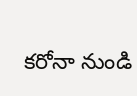కరోనా నుండి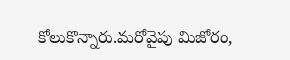కోలుకొన్నారు.మరోవైపు మిజోరం,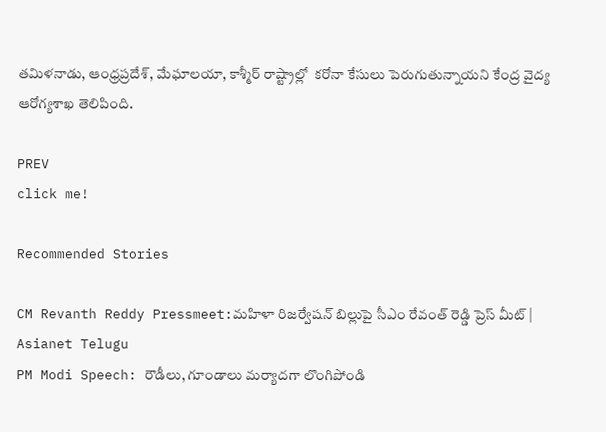తమిళనాడు, ఆంధ్రప్రదేశ్, మేఘాలయా, కాశ్మీర్ రాష్ట్రాల్లో  కరోనా కేసులు పెరుగుతున్నాయని కేంద్ర వైద్య ఆరోగ్యశాఖ తెలిపింది.

PREV
click me!

Recommended Stories

CM Revanth Reddy Pressmeet:మహిళా రిజర్వేషన్ బిల్లుపై సీఎం రేవంత్ రెడ్డి ప్రెస్ మీట్ | Asianet Telugu
PM Modi Speech: రౌడీలు, గూండాలు మర్యాదగా లొంగిపోండి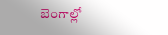బెంగాల్లో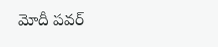మోదీ పవర్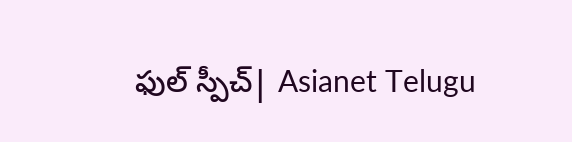ఫుల్ స్పీచ్| Asianet Telugu